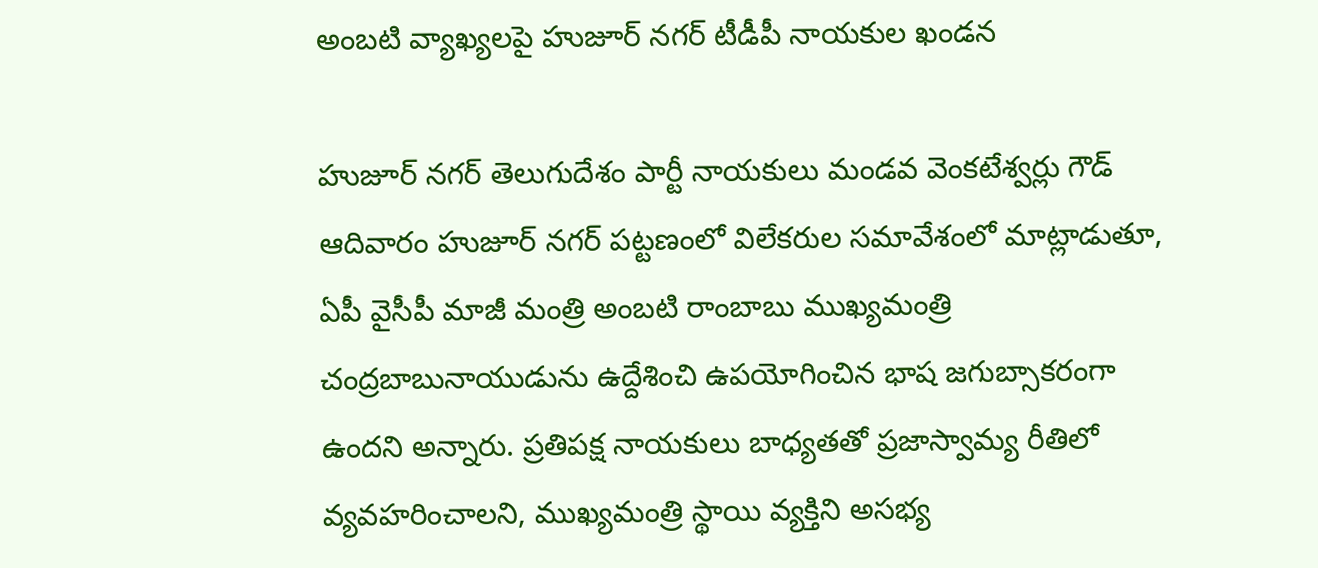అంబటి వ్యాఖ్యలపై హుజూర్ నగర్ టీడీపీ నాయకుల ఖండన

హుజూర్ నగర్ తెలుగుదేశం పార్టీ నాయకులు మండవ వెంకటేశ్వర్లు గౌడ్ ఆదివారం హుజూర్ నగర్ పట్టణంలో విలేకరుల సమావేశంలో మాట్లాడుతూ, ఏపీ వైసీపీ మాజీ మంత్రి అంబటి రాంబాబు ముఖ్యమంత్రి చంద్రబాబునాయుడును ఉద్దేశించి ఉపయోగించిన భాష జగుబ్సాకరంగా ఉందని అన్నారు. ప్రతిపక్ష నాయకులు బాధ్యతతో ప్రజాస్వామ్య రీతిలో వ్యవహరించాలని, ముఖ్యమంత్రి స్థాయి వ్యక్తిని అసభ్య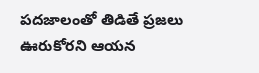పదజాలంతో తిడితే ప్రజలు ఊరుకోరని ఆయన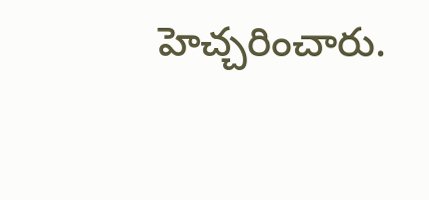హెచ్చరించారు.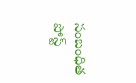సంబంధిత పోస్ట్